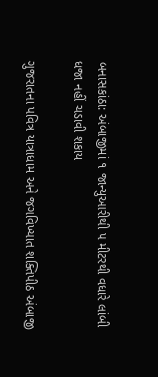બનાસકાંઠા: અંબાજીમાં ૧ જાન્યુઆરીથી ૫ મીટરથી વધારે લાંબી ધજા નહીં ચડાવી શકાય

ગુજરાતના પવિત્ર યાત્રાધામ અને જગવિખ્યાત શક્તિપીઠ અંબાજી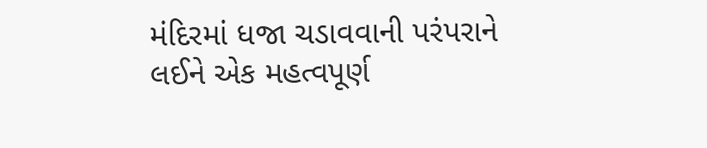મંદિરમાં ધજા ચડાવવાની પરંપરાને લઈને એક મહત્વપૂર્ણ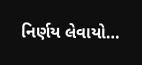નિર્ણય લેવાયો…